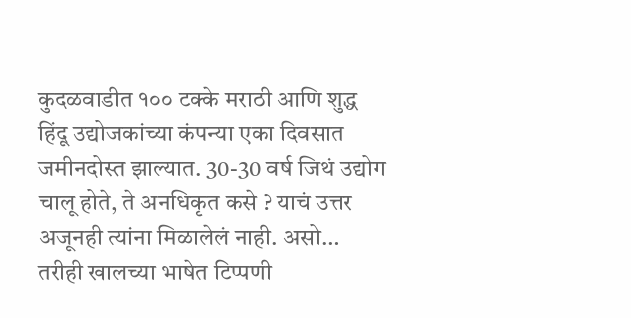कुदळवाडीत १०० टक्के मराठी आणि शुद्ध हिंदू उद्योजकांच्या कंपन्या एका दिवसात जमीनदोस्त झाल्यात. 30-30 वर्ष जिथं उद्योग चालू होते, ते अनधिकृत कसे ? याचं उत्तर अजूनही त्यांना मिळालेलं नाही. असो… तरीही खालच्या भाषेत टिप्पणी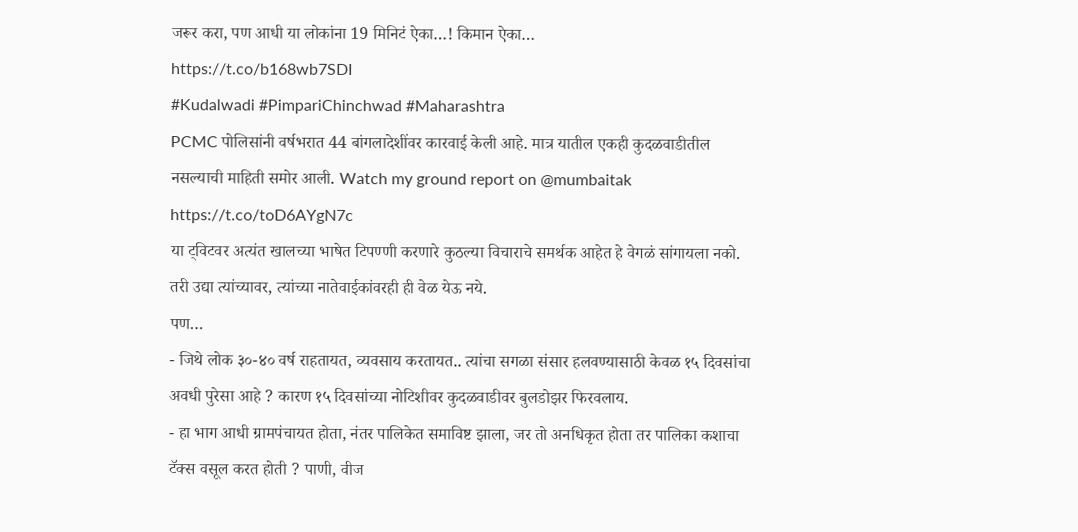जरूर करा, पण आधी या लोकांना 19 मिनिटं ऐका…! किमान ऐका…
https://t.co/b168wb7SDI
#Kudalwadi #PimpariChinchwad #Maharashtra
PCMC पोलिसांनी वर्षभरात 44 बांगलादेशींवर कारवाई केली आहे. मात्र यातील एकही कुदळवाडीतील नसल्याची माहिती समोर आली. Watch my ground report on @mumbaitak
https://t.co/toD6AYgN7c
या ट्विटवर अत्यंत खालच्या भाषेत टिपण्णी करणारे कुठल्या विचाराचे समर्थक आहेत हे वेगळं सांगायला नको. तरी उद्या त्यांच्यावर, त्यांच्या नातेवाईकांवरही ही वेळ येऊ नये.
पण…
- जिथे लोक ३०-४० वर्ष राहतायत, व्यवसाय करतायत.. त्यांचा सगळा संसार हलवण्यासाठी केवळ १५ दिवसांचा अवधी पुरेसा आहे ? कारण १५ दिवसांच्या नोटिशीवर कुदळवाडीवर बुलडोझर फिरवलाय.
- हा भाग आधी ग्रामपंचायत होता, नंतर पालिकेत समाविष्ट झाला, जर तो अनधिकृत होता तर पालिका कशाचा टॅक्स वसूल करत होती ? पाणी, वीज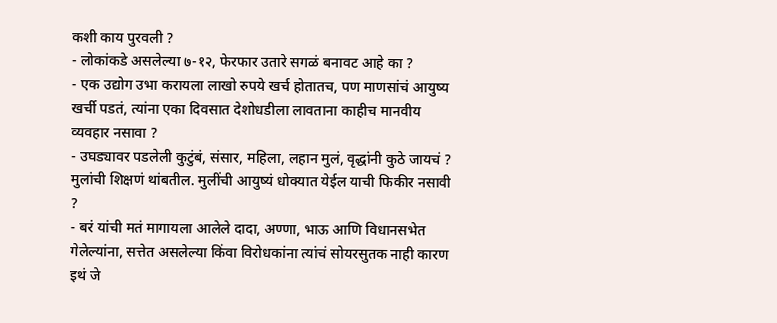कशी काय पुरवली ?
- लोकांकडे असलेल्या ७-१२, फेरफार उतारे सगळं बनावट आहे का ?
- एक उद्योग उभा करायला लाखो रुपये खर्च होतातच, पण माणसांचं आयुष्य खर्ची पडतं, त्यांना एका दिवसात देशोधडीला लावताना काहीच मानवीय व्यवहार नसावा ?
- उघड्यावर पडलेली कुटुंबं, संसार, महिला, लहान मुलं, वृद्धांनी कुठे जायचं ? मुलांची शिक्षणं थांबतील. मुलींची आयुष्यं धोक्यात येईल याची फिकीर नसावी ?
- बरं यांची मतं मागायला आलेले दादा, अण्णा, भाऊ आणि विधानसभेत गेलेल्यांना, सत्तेत असलेल्या किंवा विरोधकांना त्यांचं सोयरसुतक नाही कारण इथं जे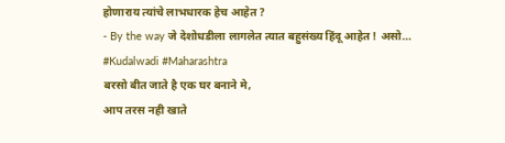होणाराय त्यांचे लाभधारक हेच आहेत ?
- By the way जे देशोधडीला लागलेत त्यात बहुसंख्य हिंदू आहेत ! असो…
#Kudalwadi #Maharashtra
बरसो बीत जाते है एक घर बनाने मे,
आप तरस नही खाते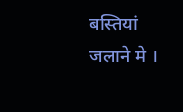बस्तियां जलाने मे ।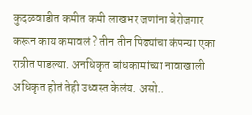कुदळवाडीत कमीत कमी लाखभर जणांना बेरोजगार करून काय कमावलं ? तीन तीन पिढ्यांचा कंपन्या एका रात्रीत पाडल्या. अनधिकृत बांधकामांच्या नावाखाली अधिकृत होतं तेही उध्वस्त केलंय. असो..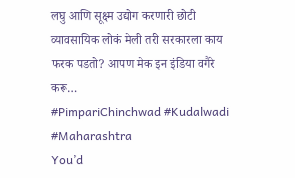लघु आणि सूक्ष्म उद्योग करणारी छोटी व्यावसायिक लोकं मेली तरी सरकारला काय फरक पडतो? आपण मेक इन इंडिया वगैरे करू…
#PimpariChinchwad #Kudalwadi #Maharashtra
You’d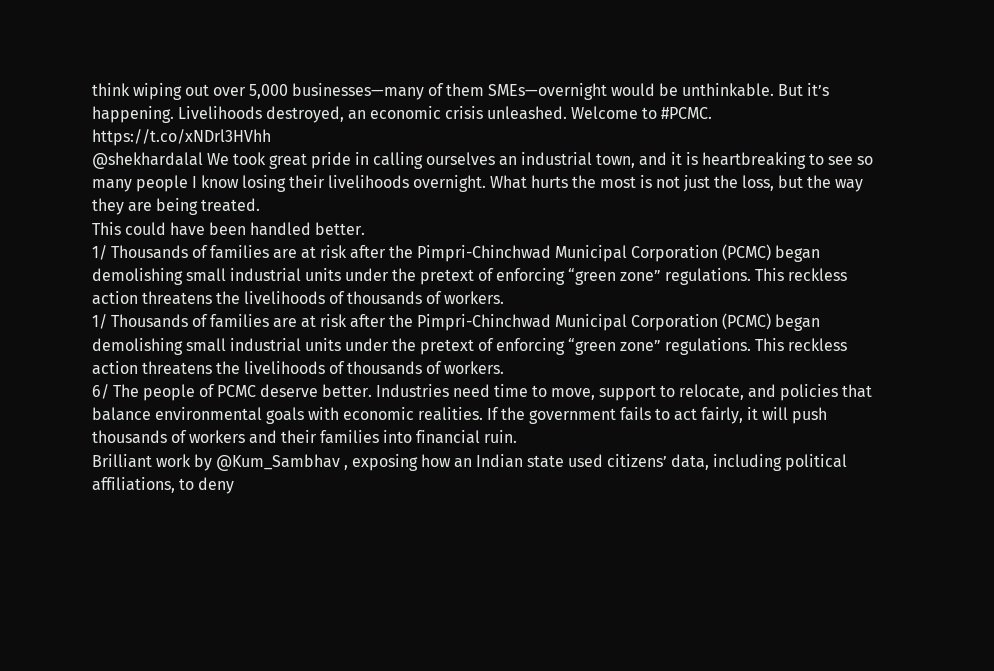think wiping out over 5,000 businesses—many of them SMEs—overnight would be unthinkable. But it’s happening. Livelihoods destroyed, an economic crisis unleashed. Welcome to #PCMC.
https://t.co/xNDrl3HVhh
@shekhardalal We took great pride in calling ourselves an industrial town, and it is heartbreaking to see so many people I know losing their livelihoods overnight. What hurts the most is not just the loss, but the way they are being treated.
This could have been handled better.
1/ Thousands of families are at risk after the Pimpri-Chinchwad Municipal Corporation (PCMC) began demolishing small industrial units under the pretext of enforcing “green zone” regulations. This reckless action threatens the livelihoods of thousands of workers.
1/ Thousands of families are at risk after the Pimpri-Chinchwad Municipal Corporation (PCMC) began demolishing small industrial units under the pretext of enforcing “green zone” regulations. This reckless action threatens the livelihoods of thousands of workers.
6/ The people of PCMC deserve better. Industries need time to move, support to relocate, and policies that balance environmental goals with economic realities. If the government fails to act fairly, it will push thousands of workers and their families into financial ruin.
Brilliant work by @Kum_Sambhav , exposing how an Indian state used citizens’ data, including political affiliations, to deny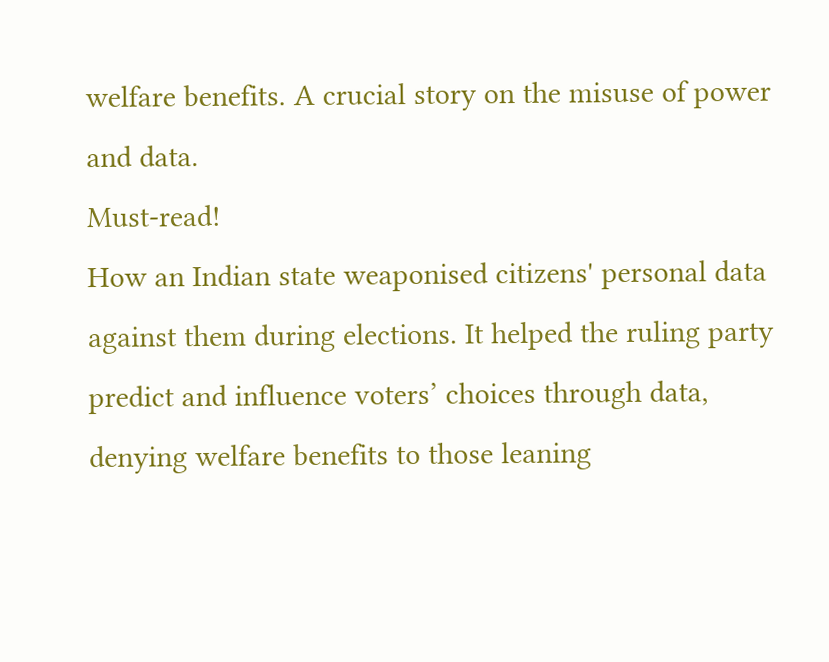welfare benefits. A crucial story on the misuse of power and data.
Must-read!
How an Indian state weaponised citizens' personal data against them during elections. It helped the ruling party predict and influence voters’ choices through data, denying welfare benefits to those leaning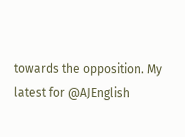towards the opposition. My latest for @AJEnglish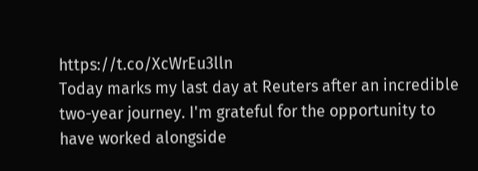https://t.co/XcWrEu3lln
Today marks my last day at Reuters after an incredible two-year journey. I'm grateful for the opportunity to have worked alongside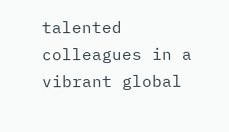talented colleagues in a vibrant global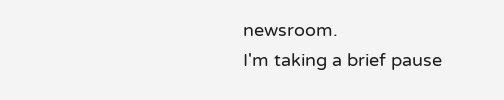newsroom.
I'm taking a brief pause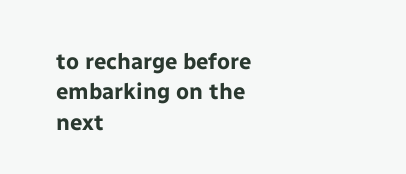to recharge before embarking on the next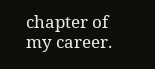chapter of my career.